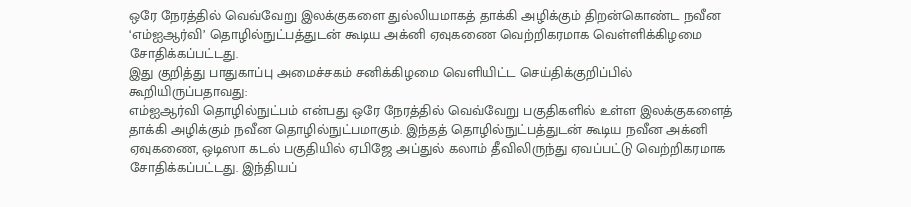ஒரே நேரத்தில் வெவ்வேறு இலக்குகளை துல்லியமாகத் தாக்கி அழிக்கும் திறன்கொண்ட நவீன ‘எம்ஐஆர்வி’ தொழில்நுட்பத்துடன் கூடிய அக்னி ஏவுகணை வெற்றிகரமாக வெள்ளிக்கிழமை சோதிக்கப்பட்டது.
இது குறித்து பாதுகாப்பு அமைச்சகம் சனிக்கிழமை வெளியிட்ட செய்திக்குறிப்பில் கூறியிருப்பதாவது:
எம்ஐஆர்வி தொழில்நுட்பம் என்பது ஒரே நேரத்தில் வெவ்வேறு பகுதிகளில் உள்ள இலக்குகளைத் தாக்கி அழிக்கும் நவீன தொழில்நுட்பமாகும். இந்தத் தொழில்நுட்பத்துடன் கூடிய நவீன அக்னி ஏவுகணை, ஒடிஸா கடல் பகுதியில் ஏபிஜே அப்துல் கலாம் தீவிலிருந்து ஏவப்பட்டு வெற்றிகரமாக சோதிக்கப்பட்டது. இந்தியப்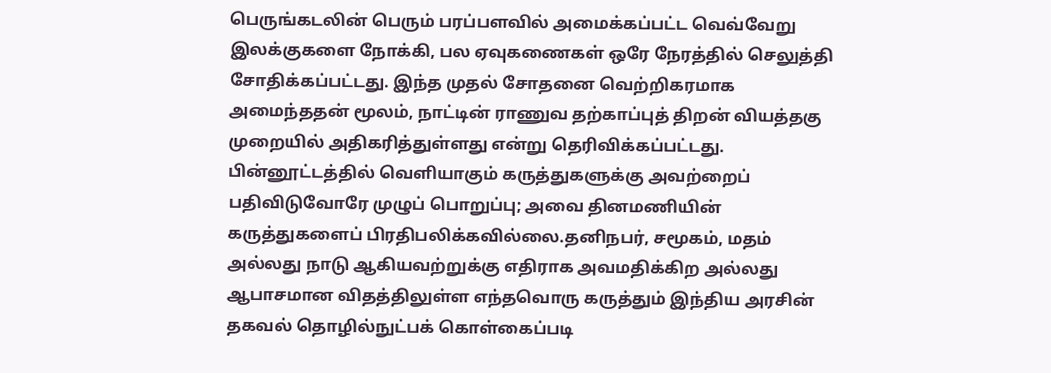பெருங்கடலின் பெரும் பரப்பளவில் அமைக்கப்பட்ட வெவ்வேறு இலக்குகளை நோக்கி, பல ஏவுகணைகள் ஒரே நேரத்தில் செலுத்தி சோதிக்கப்பட்டது. இந்த முதல் சோதனை வெற்றிகரமாக அமைந்ததன் மூலம், நாட்டின் ராணுவ தற்காப்புத் திறன் வியத்தகு முறையில் அதிகரித்துள்ளது என்று தெரிவிக்கப்பட்டது.
பின்னூட்டத்தில் வெளியாகும் கருத்துகளுக்கு அவற்றைப் பதிவிடுவோரே முழுப் பொறுப்பு; அவை தினமணியின் கருத்துகளைப் பிரதிபலிக்கவில்லை.தனிநபர், சமூகம், மதம் அல்லது நாடு ஆகியவற்றுக்கு எதிராக அவமதிக்கிற அல்லது ஆபாசமான விதத்திலுள்ள எந்தவொரு கருத்தும் இந்திய அரசின் தகவல் தொழில்நுட்பக் கொள்கைப்படி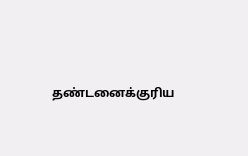தண்டனைக்குரிய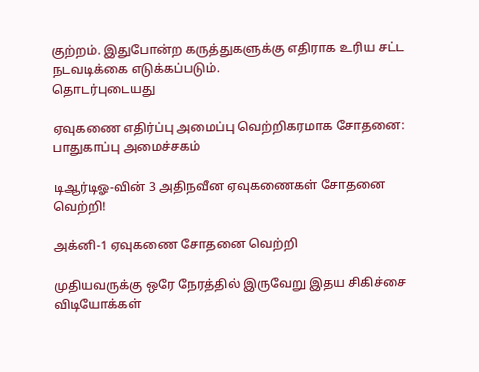குற்றம். இதுபோன்ற கருத்துகளுக்கு எதிராக உரிய சட்ட நடவடிக்கை எடுக்கப்படும்.
தொடர்புடையது

ஏவுகணை எதிர்ப்பு அமைப்பு வெற்றிகரமாக சோதனை: பாதுகாப்பு அமைச்சகம்

டிஆர்டிஓ-வின் 3 அதிநவீன ஏவுகணைகள் சோதனை வெற்றி!

அக்னி-1 ஏவுகணை சோதனை வெற்றி

முதியவருக்கு ஒரே நேரத்தில் இருவேறு இதய சிகிச்சை
விடியோக்கள்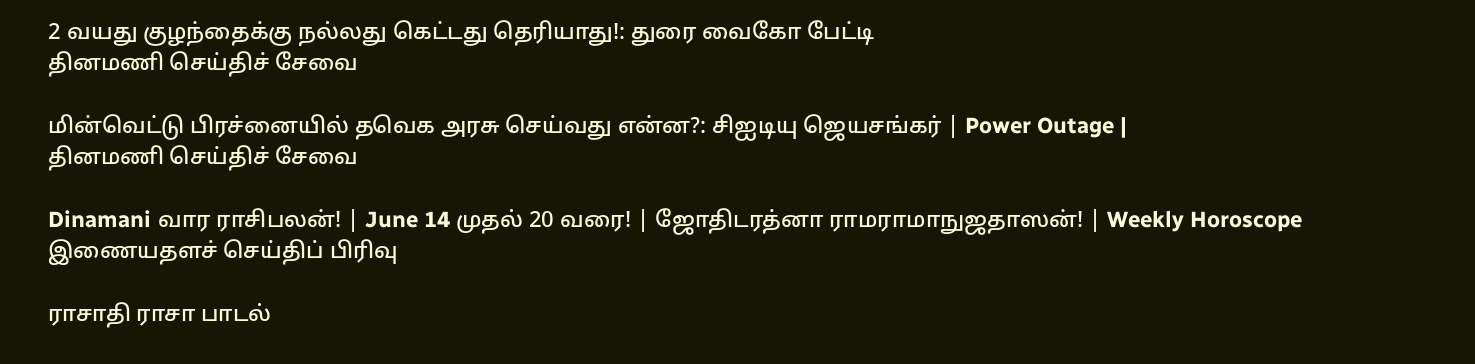2 வயது குழந்தைக்கு நல்லது கெட்டது தெரியாது!: துரை வைகோ பேட்டி
தினமணி செய்திச் சேவை

மின்வெட்டு பிரச்னையில் தவெக அரசு செய்வது என்ன?: சிஐடியு ஜெயசங்கர் | Power Outage |
தினமணி செய்திச் சேவை

Dinamani வார ராசிபலன்! | June 14 முதல் 20 வரை! | ஜோதிடரத்னா ராமராமாநுஜதாஸன்! | Weekly Horoscope
இணையதளச் செய்திப் பிரிவு

ராசாதி ராசா பாடல்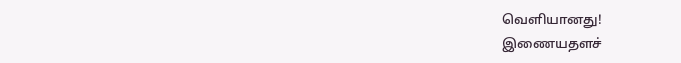வெளியானது!
இணையதளச்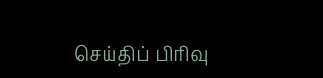செய்திப் பிரிவு